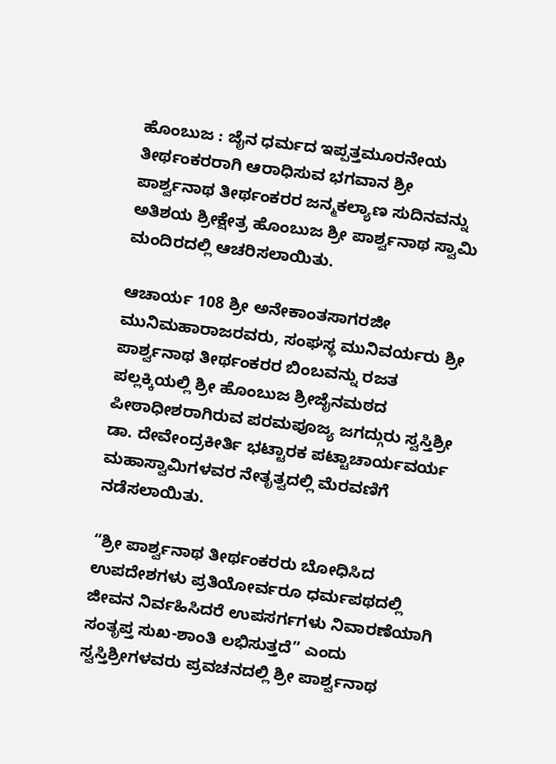ಹೊಂಬುಜ : ಜೈನ ಧರ್ಮದ ಇಪ್ಪತ್ತಮೂರನೇಯ ತೀರ್ಥಂಕರರಾಗಿ ಆರಾಧಿಸುವ ಭಗವಾನ ಶ್ರೀ ಪಾರ್ಶ್ವನಾಥ ತೀರ್ಥಂಕರರ ಜನ್ಮಕಲ್ಯಾಣ ಸುದಿನವನ್ನು ಅತಿಶಯ ಶ್ರೀಕ್ಷೇತ್ರ ಹೊಂಬುಜ ಶ್ರೀ ಪಾರ್ಶ್ವನಾಥ ಸ್ವಾಮಿ ಮಂದಿರದಲ್ಲಿ ಆಚರಿಸಲಾಯಿತು.

ಆಚಾರ್ಯ 108 ಶ್ರೀ ಅನೇಕಾಂತಸಾಗರಜೀ ಮುನಿಮಹಾರಾಜರವರು, ಸಂಘಸ್ಥ ಮುನಿವರ್ಯರು ಶ್ರೀ ಪಾರ್ಶ್ವನಾಥ ತೀರ್ಥಂಕರರ ಬಿಂಬವನ್ನು ರಜತ ಪಲ್ಲಕ್ಕಿಯಲ್ಲಿ ಶ್ರೀ ಹೊಂಬುಜ ಶ್ರೀಜೈನಮಠದ ಪೀಠಾಧೀಶರಾಗಿರುವ ಪರಮಪೂಜ್ಯ ಜಗದ್ಗುರು ಸ್ವಸ್ತಿಶ್ರೀ ಡಾ. ದೇವೇಂದ್ರಕೀರ್ತಿ ಭಟ್ಟಾರಕ ಪಟ್ಟಾಚಾರ್ಯವರ್ಯ ಮಹಾಸ್ವಾಮಿಗಳವರ ನೇತೃತ್ವದಲ್ಲಿ ಮೆರವಣಿಗೆ ನಡೆಸಲಾಯಿತು.

“ಶ್ರೀ ಪಾರ್ಶ್ವನಾಥ ತೀರ್ಥಂಕರರು ಬೋಧಿಸಿದ ಉಪದೇಶಗಳು ಪ್ರತಿಯೋರ್ವರೂ ಧರ್ಮಪಥದಲ್ಲಿ ಜೀವನ ನಿರ್ವಹಿಸಿದರೆ ಉಪಸರ್ಗಗಳು ನಿವಾರಣೆಯಾಗಿ ಸಂತೃಪ್ತ ಸುಖ-ಶಾಂತಿ ಲಭಿಸುತ್ತದೆ” ಎಂದು ಸ್ವಸ್ತಿಶ್ರೀಗಳವರು ಪ್ರವಚನದಲ್ಲಿ ಶ್ರೀ ಪಾರ್ಶ್ವನಾಥ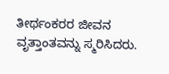ತೀರ್ಥಂಕರರ ಜೀವನ ವೃತ್ತಾಂತವನ್ನು ಸ್ಮರಿಸಿದರು.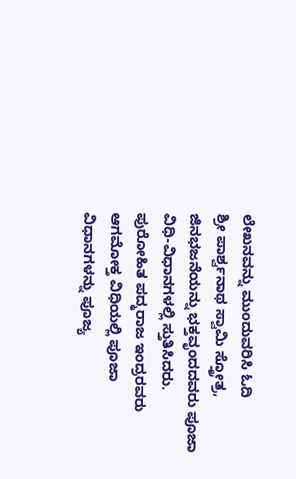ಲೇಖನವನ್ನು ಮುಂದುವರಿಸಿ ಓದಿ
ಶ್ರೀ ಪಾರ್ಶ್ವನಾಥ ಸ್ವಾಮಿ ಸ್ತ್ರೋತ್ರ, ಜಿನಭಜನೆಯನ್ನು ಭಕ್ತವೃಂದದವರು ಪೂಜಾ ವಿಧಿ-ವಿಧಾನಗಳಲ್ಲಿ ಸ್ತುತಿಸಿದರು. ಪುರೋಹಿತ ಪದ್ಮರಾಜ ಇಂದ್ರರವರು ಆಗಮೋಕ್ತ ವಿಧಿಯಲ್ಲಿ ಪೂಜಾ ವಿಧಾನಗಳನ್ನು ಪೂಜ್ಯ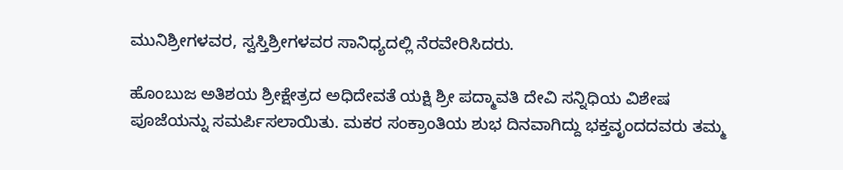ಮುನಿಶ್ರೀಗಳವರ, ಸ್ವಸ್ತಿಶ್ರೀಗಳವರ ಸಾನಿಧ್ಯದಲ್ಲಿ ನೆರವೇರಿಸಿದರು.

ಹೊಂಬುಜ ಅತಿಶಯ ಶ್ರೀಕ್ಷೇತ್ರದ ಅಧಿದೇವತೆ ಯಕ್ಷಿ ಶ್ರೀ ಪದ್ಮಾವತಿ ದೇವಿ ಸನ್ನಿಧಿಯ ವಿಶೇಷ ಪೂಜೆಯನ್ನು ಸಮರ್ಪಿಸಲಾಯಿತು. ಮಕರ ಸಂಕ್ರಾಂತಿಯ ಶುಭ ದಿನವಾಗಿದ್ದು ಭಕ್ತವೃಂದದವರು ತಮ್ಮ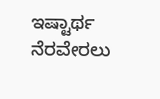ಇಷ್ಟಾರ್ಥ ನೆರವೇರಲು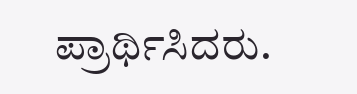ಪ್ರಾರ್ಥಿಸಿದರು.